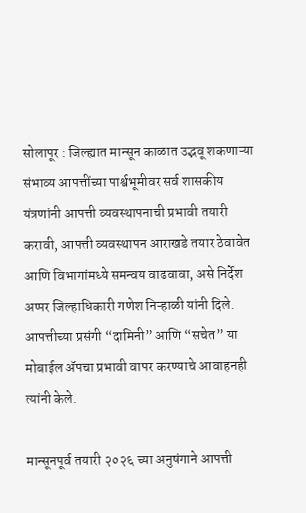सोलापूर : जिल्ह्यात मान्सून काळात उद्भवू शकणाऱ्या संभाव्य आपत्तींच्या पार्श्वभूमीवर सर्व शासकीय यंत्रणांनी आपत्ती व्यवस्थापनाची प्रभावी तयारी करावी, आपत्ती व्यवस्थापन आराखडे तयार ठेवावेत आणि विभागांमध्ये समन्वय वाढवावा, असे निर्देश अप्पर जिल्हाधिकारी गणेश निऱ्हाळी यांनी दिले. आपत्तीच्या प्रसंगी “दामिनी” आणि “सचेत” या मोबाईल ॲपचा प्रभावी वापर करण्याचे आवाहनही त्यांनी केले.

मान्सूनपूर्व तयारी २०२६ च्या अनुषंगाने आपत्ती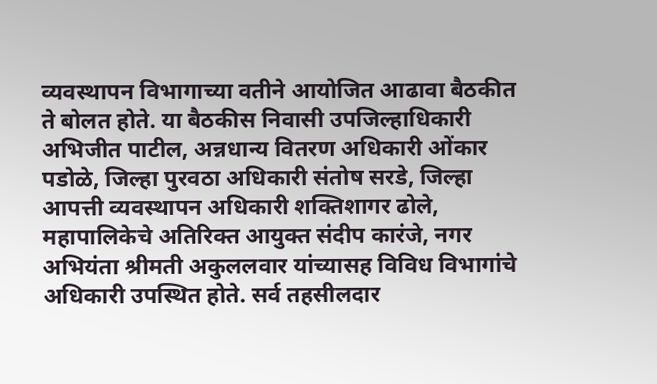व्यवस्थापन विभागाच्या वतीने आयोजित आढावा बैठकीत ते बोलत होते. या बैठकीस निवासी उपजिल्हाधिकारी अभिजीत पाटील, अन्नधान्य वितरण अधिकारी ओंकार पडोळे, जिल्हा पुरवठा अधिकारी संतोष सरडे, जिल्हा आपत्ती व्यवस्थापन अधिकारी शक्तिशागर ढोले, महापालिकेचे अतिरिक्त आयुक्त संदीप कारंजे, नगर अभियंता श्रीमती अकुललवार यांच्यासह विविध विभागांचे अधिकारी उपस्थित होते. सर्व तहसीलदार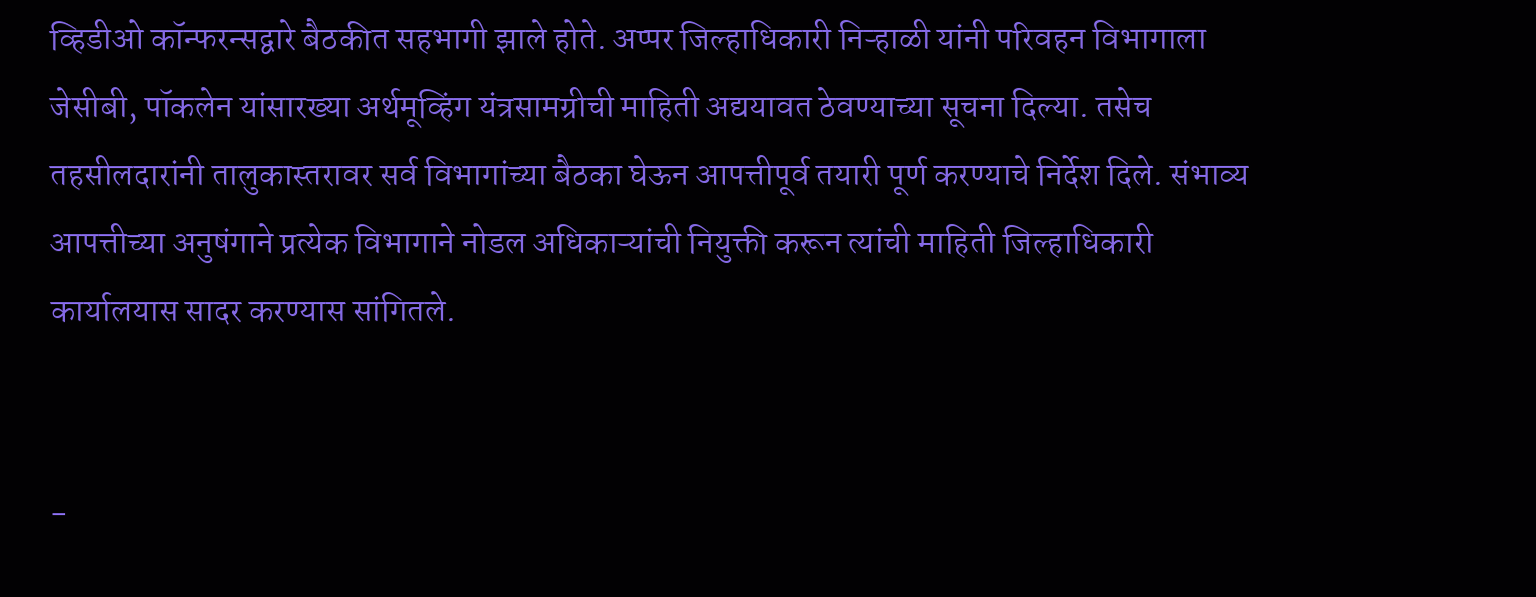व्हिडीओ कॉन्फरन्सद्वारे बैठकीत सहभागी झाले होते. अप्पर जिल्हाधिकारी निऱ्हाळी यांनी परिवहन विभागाला जेसीबी, पॉकलेन यांसारख्या अर्थमूव्हिंग यंत्रसामग्रीची माहिती अद्ययावत ठेवण्याच्या सूचना दिल्या. तसेच तहसीलदारांनी तालुकास्तरावर सर्व विभागांच्या बैठका घेऊन आपत्तीपूर्व तयारी पूर्ण करण्याचे निर्देश दिले. संभाव्य आपत्तीच्या अनुषंगाने प्रत्येक विभागाने नोडल अधिकाऱ्यांची नियुक्ती करून त्यांची माहिती जिल्हाधिकारी कार्यालयास सादर करण्यास सांगितले.


-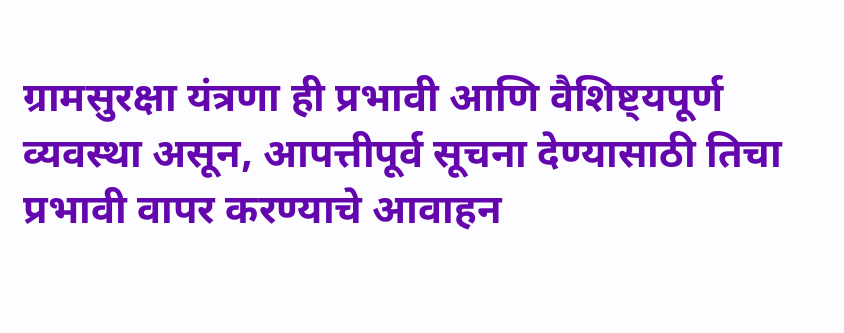ग्रामसुरक्षा यंत्रणा ही प्रभावी आणि वैशिष्ट्यपूर्ण व्यवस्था असून, आपत्तीपूर्व सूचना देण्यासाठी तिचा प्रभावी वापर करण्याचे आवाहन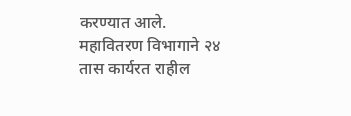करण्यात आले. महावितरण विभागाने २४ तास कार्यरत राहील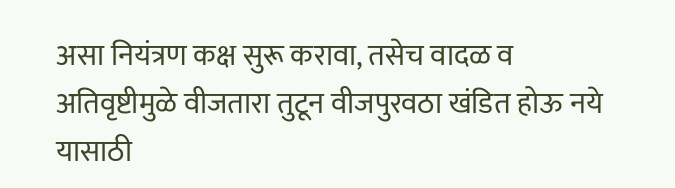असा नियंत्रण कक्ष सुरू करावा, तसेच वादळ व अतिवृष्टीमुळे वीजतारा तुटून वीजपुरवठा खंडित होऊ नये यासाठी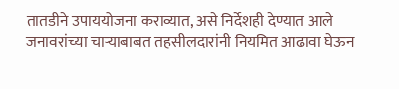तातडीने उपाययोजना कराव्यात, असे निर्देशही देण्यात आले जनावरांच्या चाऱ्याबाबत तहसीलदारांनी नियमित आढावा घेऊन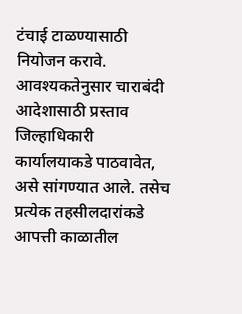टंचाई टाळण्यासाठी नियोजन करावे. आवश्यकतेनुसार चाराबंदी आदेशासाठी प्रस्ताव जिल्हाधिकारी कार्यालयाकडे पाठवावेत, असे सांगण्यात आले. तसेच प्रत्येक तहसीलदारांकडे आपत्ती काळातील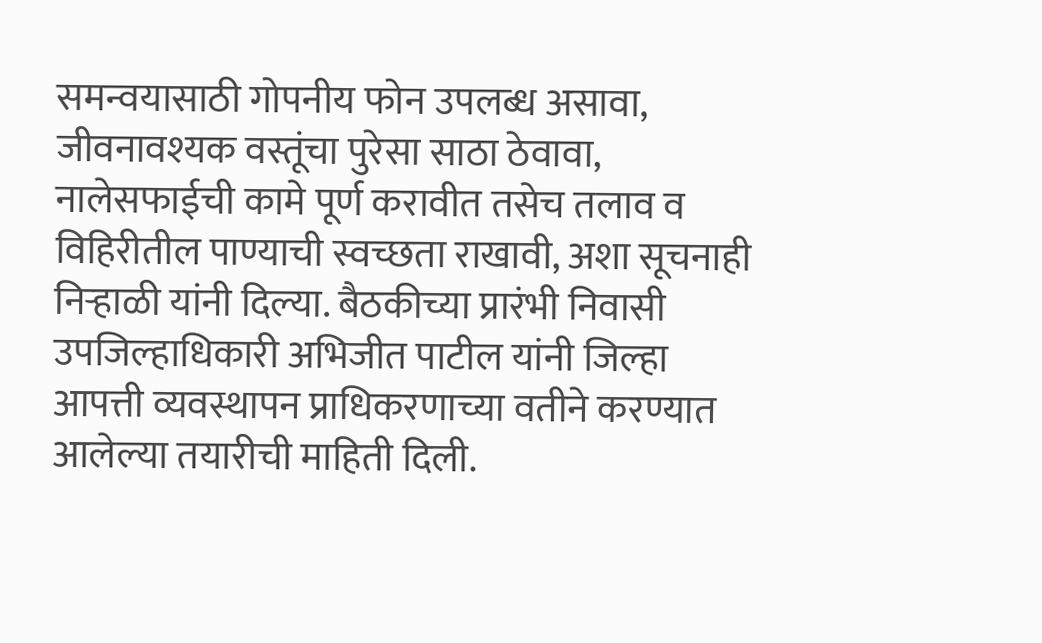समन्वयासाठी गोपनीय फोन उपलब्ध असावा, जीवनावश्यक वस्तूंचा पुरेसा साठा ठेवावा, नालेसफाईची कामे पूर्ण करावीत तसेच तलाव व विहिरीतील पाण्याची स्वच्छता राखावी, अशा सूचनाही निऱ्हाळी यांनी दिल्या. बैठकीच्या प्रारंभी निवासी उपजिल्हाधिकारी अभिजीत पाटील यांनी जिल्हा आपत्ती व्यवस्थापन प्राधिकरणाच्या वतीने करण्यात आलेल्या तयारीची माहिती दिली.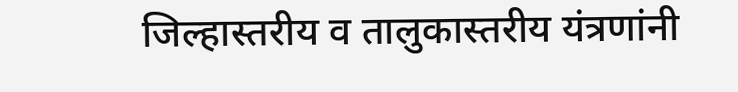जिल्हास्तरीय व तालुकास्तरीय यंत्रणांनी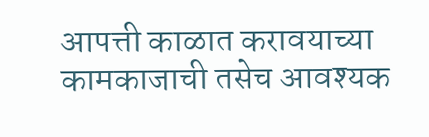आपत्ती काळात करावयाच्या कामकाजाची तसेच आवश्यक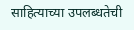साहित्याच्या उपलब्धतेची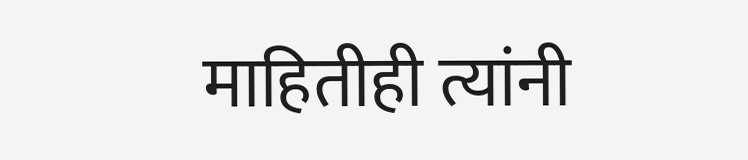माहितीही त्यांनी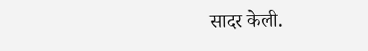सादर केली.